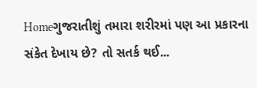Homeગુજરાતીશું તમારા શરીરમાં પણ આ પ્રકારના સંકેત દેખાય છે? તો સતર્ક થઈ...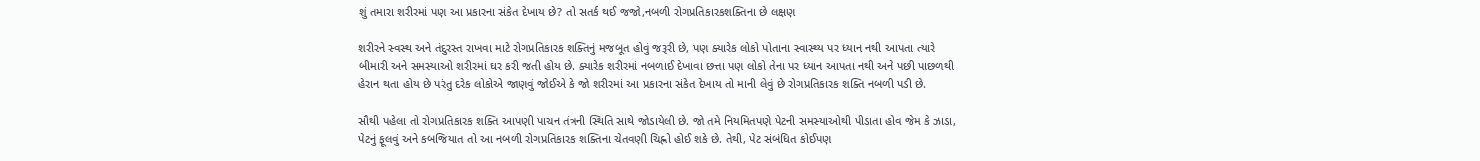શું તમારા શરીરમાં પણ આ પ્રકારના સંકેત દેખાય છે? તો સતર્ક થઈ જજો,નબળી રોગપ્રતિકારકશક્તિના છે લક્ષણ

શરીરને સ્વસ્થ અને તંદુરસ્ત રાખવા માટે રોગપ્રતિકારક શક્તિનું મજબૂત હોવું જરૂરી છે, પણ ક્યારેક લોકો પોતાના સ્વાસ્થ્ય પર ધ્યાન નથી આપતા ત્યારે બીમારી અને સમસ્યાઓ શરીરમાં ઘર કરી જતી હોય છે. ક્યારેક શરીરમાં નબળાઈ દેખાવા છત્તા પણ લોકો તેના પર ધ્યાન આપતા નથી અને પછી પાછળથી હેરાન થતા હોય છે પરંતુ દરેક લોકોએ જાણવું જોઈએ કે જો શરીરમાં આ પ્રકારના સંકેત દેખાય તો માની લેવું છે રોગપ્રતિકારક શક્તિ નબળી પડી છે.

સૌથી પહેલા તો રોગપ્રતિકારક શક્તિ આપણી પાચન તંત્રની સ્થિતિ સાથે જોડાયેલી છે. જો તમે નિયમિતપણે પેટની સમસ્યાઓથી પીડાતા હોવ જેમ કે ઝાડા, પેટનું ફૂલવું અને કબજિયાત તો આ નબળી રોગપ્રતિકારક શક્તિના ચેતવણી ચિહ્નો હોઈ શકે છે. તેથી, પેટ સંબંધિત કોઈપણ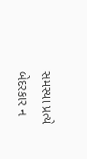સમસ્યા પ્રત્યે બેદરકાર ન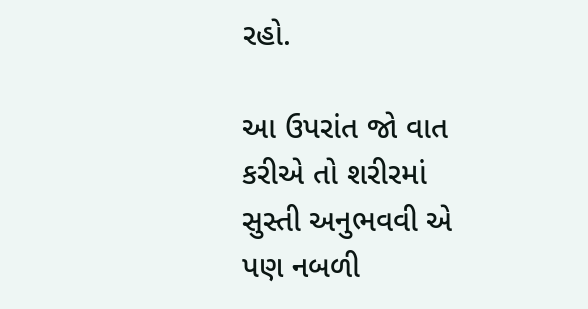રહો.

આ ઉપરાંત જો વાત કરીએ તો શરીરમાં સુસ્તી અનુભવવી એ પણ નબળી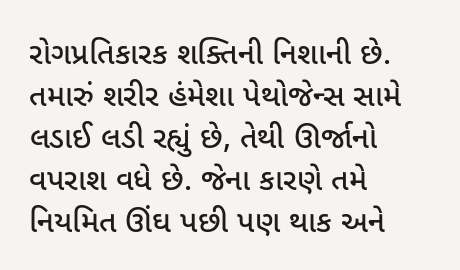રોગપ્રતિકારક શક્તિની નિશાની છે. તમારું શરીર હંમેશા પેથોજેન્સ સામે લડાઈ લડી રહ્યું છે, તેથી ઊર્જાનો વપરાશ વધે છે. જેના કારણે તમે નિયમિત ઊંઘ પછી પણ થાક અને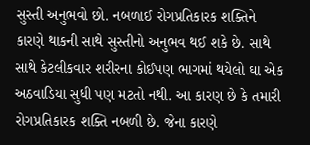સુસ્તી અનુભવો છો. નબળાઈ રોગપ્રતિકારક શક્તિને કારણે થાકની સાથે સુસ્તીનો અનુભવ થઈ શકે છે. સાથે સાથે કેટલીકવાર શરીરના કોઈપણ ભાગમાં થયેલો ઘા એક અઠવાડિયા સુધી પણ મટતો નથી. આ કારણ છે કે તમારી રોગપ્રતિકારક શક્તિ નબળી છે. જેના કારણે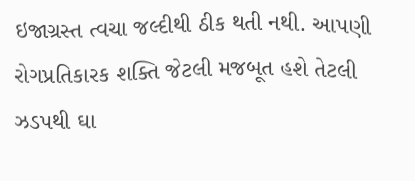ઇજાગ્રસ્ત ત્વચા જલ્દીથી ઠીક થતી નથી. આપણી રોગપ્રતિકારક શક્તિ જેટલી મજબૂત હશે તેટલી ઝડપથી ઘા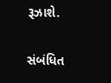રૂઝાશે.

સંબંધિત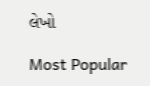લેખો

Most Popular